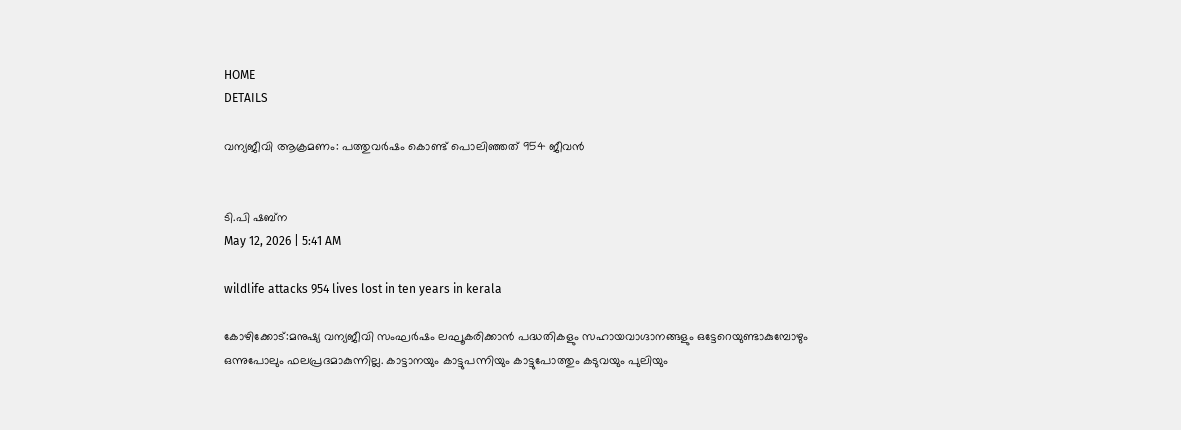HOME
DETAILS

വന്യജീവി ആക്രമണം: പത്തുവർഷം കൊണ്ട് പൊലിഞ്ഞത് 954 ജീവൻ


ടി.പി ഷബ്‌ന
May 12, 2026 | 5:41 AM

wildlife attacks 954 lives lost in ten years in kerala

കോഴിക്കോട്:മനുഷ്യ വന്യജീവി സംഘർഷം ലഘൂകരിക്കാൻ പദ്ധതികളും സഹായവാഗ്ദാനങ്ങളും ഒട്ടേറെയുണ്ടാകുമ്പോഴും ഒന്നുപോലും ഫലപ്രദമാകുന്നില്ല. കാട്ടാനയും കാട്ടുപന്നിയും കാട്ടുപോത്തും കടുവയും പുലിയും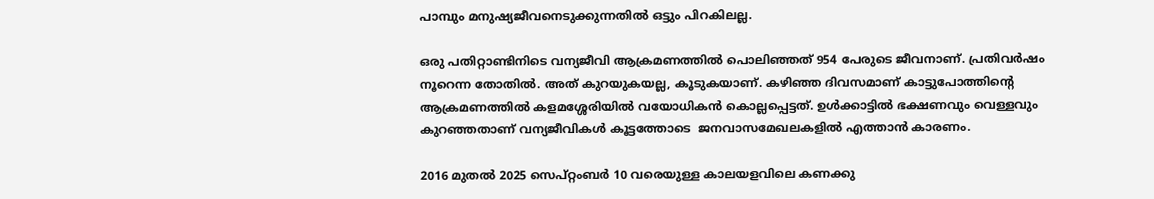പാമ്പും മനുഷ്യജീവനെടുക്കുന്നതിൽ ഒട്ടും പിറകിലല്ല.

ഒരു പതിറ്റാണ്ടിനിടെ വന്യജീവി ആക്രമണത്തിൽ പൊലിഞ്ഞത് 954 പേരുടെ ജീവനാണ്. പ്രതിവർഷം നൂറെന്ന തോതിൽ. അത് കുറയുകയല്ല, കൂടുകയാണ്. കഴിഞ്ഞ ദിവസമാണ് കാട്ടുപോത്തിന്റെ ആക്രമണത്തിൽ കളമശ്ശേരിയിൽ വയോധികൻ കൊല്ലപ്പെട്ടത്. ഉൾക്കാട്ടിൽ ഭക്ഷണവും വെള്ളവും കുറഞ്ഞതാണ് വന്യജീവികൾ കൂട്ടത്തോടെ  ജനവാസമേഖലകളിൽ എത്താൻ കാരണം.

2016 മുതൽ 2025 സെപ്റ്റംബർ 10 വരെയുള്ള കാലയളവിലെ കണക്കു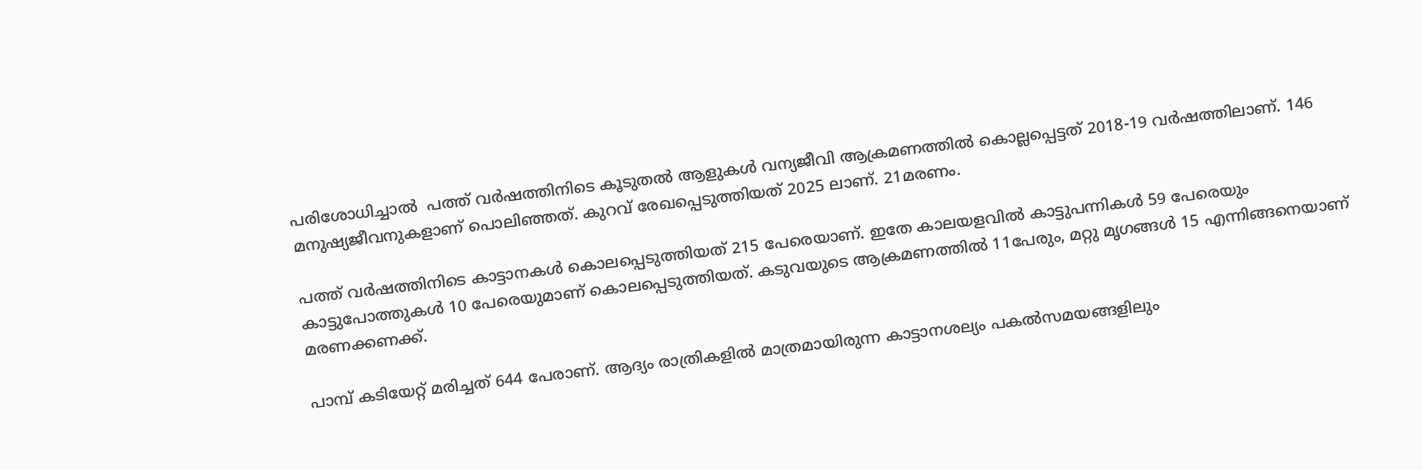പരിശോധിച്ചാൽ  പത്ത് വർഷത്തിനിടെ കൂടുതൽ ആളുകൾ വന്യജീവി ആക്രമണത്തിൽ കൊല്ലപ്പെട്ടത് 2018-19 വർഷത്തിലാണ്. 146 മനുഷ്യജീവനുകളാണ് പൊലിഞ്ഞത്. കുറവ് രേഖപ്പെടുത്തിയത് 2025 ലാണ്. 21മരണം.

പത്ത് വർഷത്തിനിടെ കാട്ടാനകൾ കൊലപ്പെടുത്തിയത് 215 പേരെയാണ്. ഇതേ കാലയളവിൽ കാട്ടുപന്നികൾ 59 പേരെയും കാട്ടുപോത്തുകൾ 10 പേരെയുമാണ് കൊലപ്പെടുത്തിയത്. കടുവയുടെ ആക്രമണത്തിൽ 11പേരും, മറ്റു മൃഗങ്ങൾ 15 എന്നിങ്ങനെയാണ് മരണക്കണക്ക്.

പാമ്പ് കടിയേറ്റ് മരിച്ചത് 644 പേരാണ്. ആദ്യം രാത്രികളിൽ മാത്രമായിരുന്ന കാട്ടാനശല്യം പകൽസമയങ്ങളിലും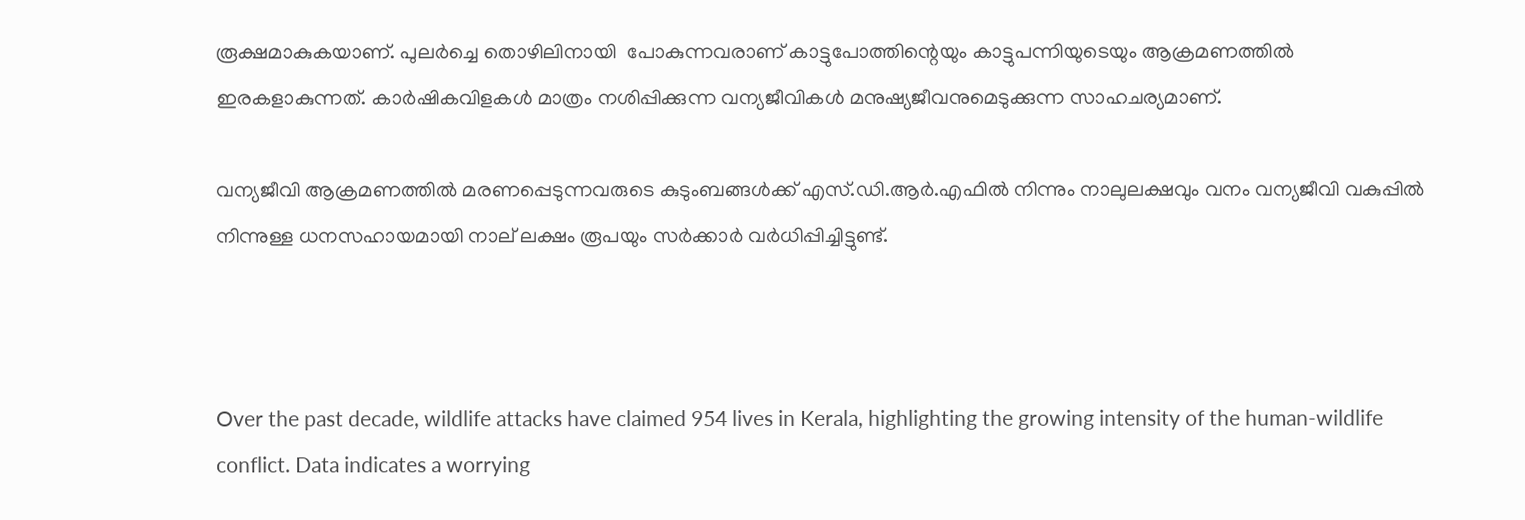രൂക്ഷമാകുകയാണ്. പുലർച്ചെ തൊഴിലിനായി  പോകുന്നവരാണ് കാട്ടുപോത്തിന്റെയും കാട്ടുപന്നിയുടെയും ആക്രമണത്തിൽ ഇരകളാകുന്നത്. കാർഷികവിളകൾ മാത്രം നശിപ്പിക്കുന്ന വന്യജീവികൾ മനുഷ്യജീവനുമെടുക്കുന്ന സാഹചര്യമാണ്.

വന്യജീവി ആക്രമണത്തിൽ മരണപ്പെടുന്നവരുടെ കുടുംബങ്ങൾക്ക് എസ്.ഡി.ആർ.എഫിൽ നിന്നും നാലുലക്ഷവും വനം വന്യജീവി വകുപ്പിൽ നിന്നുള്ള ധനസഹായമായി നാല് ലക്ഷം രൂപയും സർക്കാർ വർധിപ്പിച്ചിട്ടുണ്ട്.



Over the past decade, wildlife attacks have claimed 954 lives in Kerala, highlighting the growing intensity of the human-wildlife conflict. Data indicates a worrying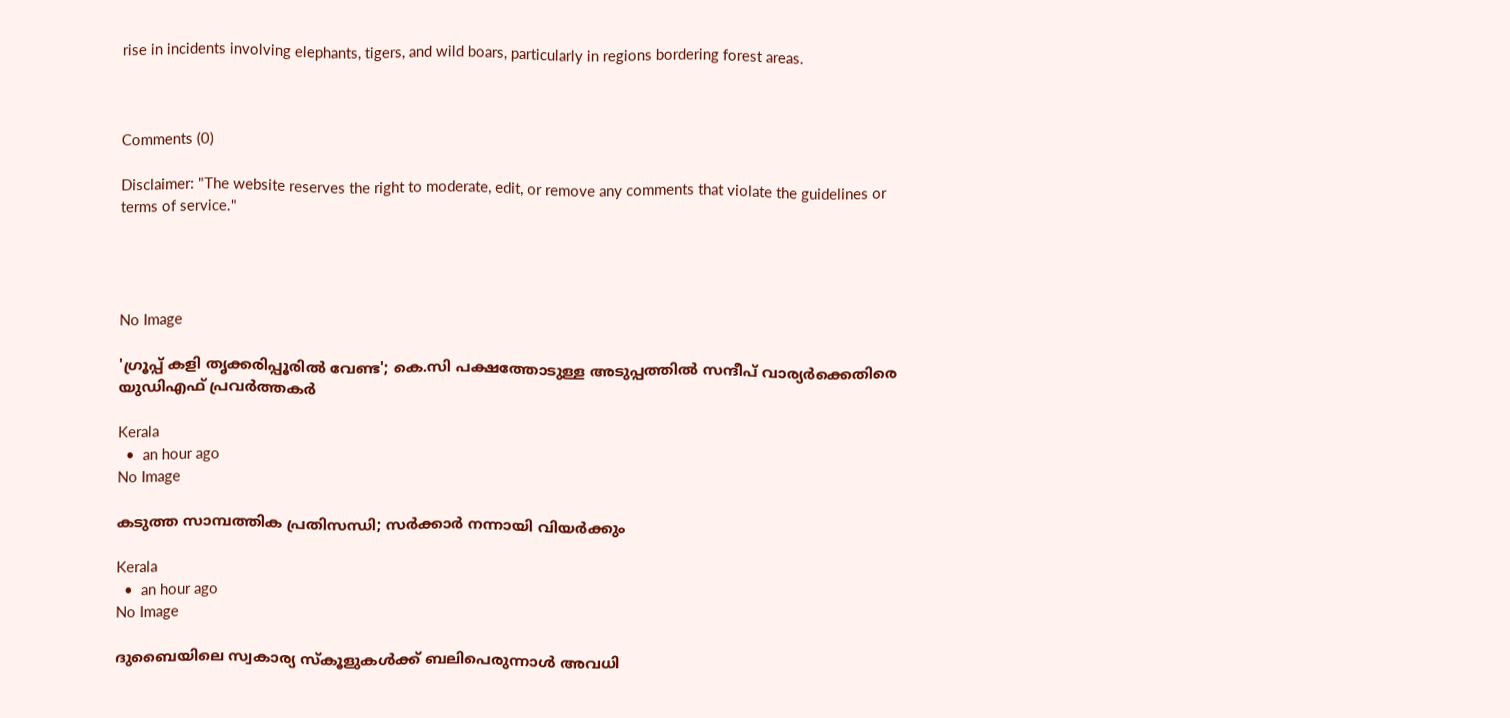rise in incidents involving elephants, tigers, and wild boars, particularly in regions bordering forest areas.



Comments (0)

Disclaimer: "The website reserves the right to moderate, edit, or remove any comments that violate the guidelines or terms of service."




No Image

'ഗ്രൂപ്പ് കളി തൃക്കരിപ്പൂരിൽ വേണ്ട'; കെ.സി പക്ഷത്തോടുള്ള അടുപ്പത്തിൽ സന്ദീപ് വാര്യർക്കെതിരെ യുഡിഎഫ് പ്രവർത്തകർ

Kerala
  •  an hour ago
No Image

കടുത്ത സാമ്പത്തിക പ്രതിസന്ധി; സർക്കാർ നന്നായി വിയർക്കും

Kerala
  •  an hour ago
No Image

ദുബൈയിലെ സ്വകാര്യ സ്കൂളുകൾക്ക് ബലിപെരുന്നാൾ അവധി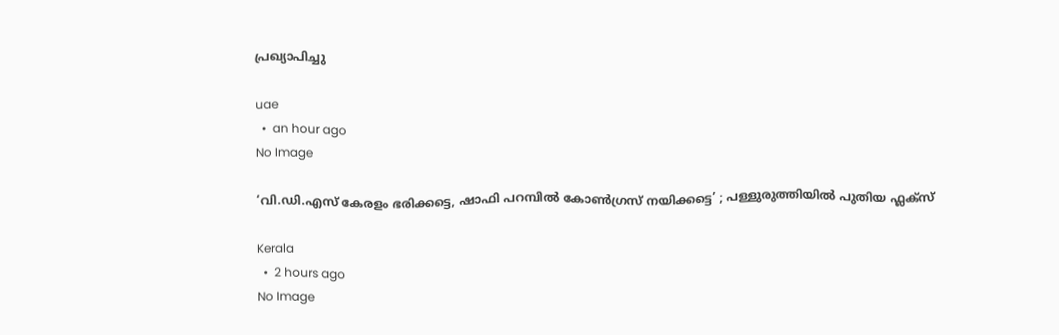പ്രഖ്യാപിച്ചു

uae
  •  an hour ago
No Image

‘വി.ഡി.എസ് കേരളം ഭരിക്കട്ടെ, ഷാഫി പറമ്പിൽ കോൺഗ്രസ് നയിക്കട്ടെ’ ; പള്ളുരുത്തിയിൽ പുതിയ ഫ്ലക്സ്

Kerala
  •  2 hours ago
No Image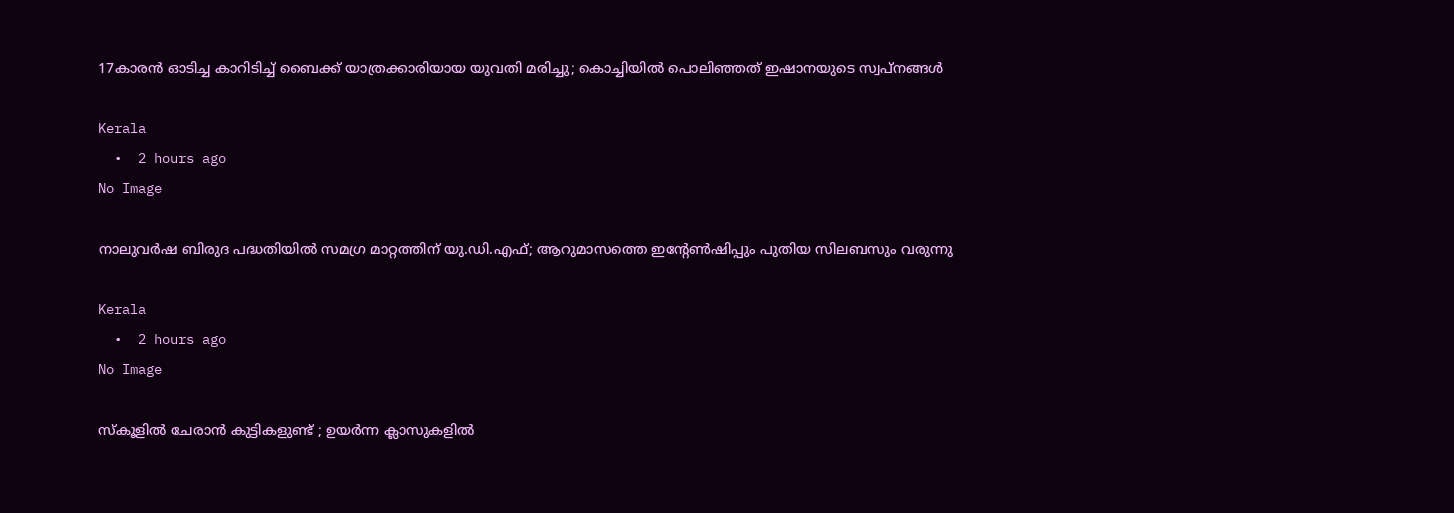17കാരന്‍ ഓടിച്ച കാറിടിച്ച് ബൈക്ക് യാത്രക്കാരിയായ യുവതി മരിച്ചു; കൊച്ചിയില്‍ പൊലിഞ്ഞത് ഇഷാനയുടെ സ്വപ്നങ്ങള്‍

Kerala
  •  2 hours ago
No Image

നാലുവർഷ ബിരുദ പദ്ധതിയിൽ സമഗ്ര മാറ്റത്തിന് യു.ഡി.എഫ്; ആറുമാസത്തെ ഇൻ്റേൺഷിപ്പും പുതിയ സിലബസും വരുന്നു

Kerala
  •  2 hours ago
No Image

സ്കൂളിൽ ചേരാൻ കുട്ടികളുണ്ട് ; ഉയർന്ന ക്ലാസുകളിൽ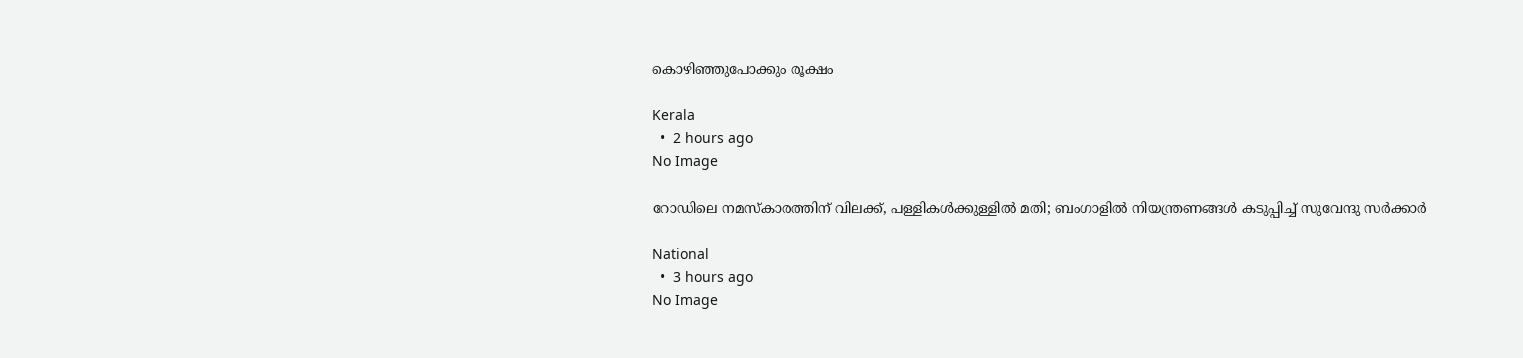കൊഴിഞ്ഞുപോക്കും രൂക്ഷം

Kerala
  •  2 hours ago
No Image

റോഡിലെ നമസ്‌കാരത്തിന് വിലക്ക്, പള്ളികള്‍ക്കുള്ളില്‍ മതി; ബംഗാളില്‍ നിയന്ത്രണങ്ങള്‍ കടുപ്പിച്ച് സുവേന്ദു സര്‍ക്കാര്‍

National
  •  3 hours ago
No Image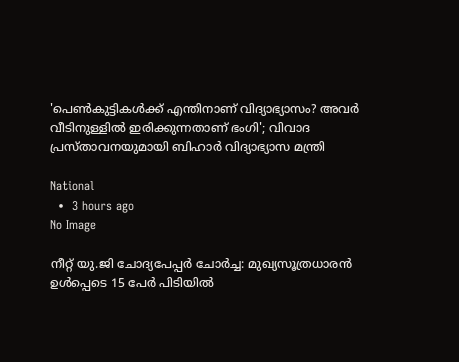'പെൺകുട്ടികൾക്ക് എന്തിനാണ് വിദ്യാഭ്യാസം? അവർ വീടിനുള്ളിൽ ഇരിക്കുന്നതാണ് ഭംഗി'; വിവാദ പ്രസ്താവനയുമായി ബിഹാർ വിദ്യാഭ്യാസ മന്ത്രി

National
  •  3 hours ago
No Image

നീറ്റ് യു.ജി ചോദ്യപേപ്പർ ചോർച്ച: മുഖ്യസൂത്രധാരൻ ഉൾപ്പെടെ 15 പേർ പിടിയിൽ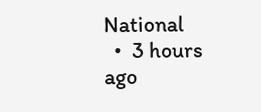National
  •  3 hours ago